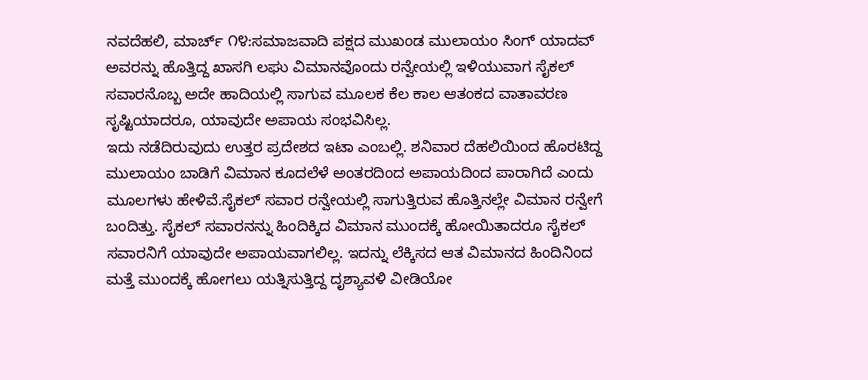ನವದೆಹಲಿ, ಮಾರ್ಚ್ ೧೪:ಸಮಾಜವಾದಿ ಪಕ್ಷದ ಮುಖಂಡ ಮುಲಾಯಂ ಸಿಂಗ್ ಯಾದವ್ ಅವರನ್ನು ಹೊತ್ತಿದ್ದ ಖಾಸಗಿ ಲಘು ವಿಮಾನವೊಂದು ರನ್ವೇಯಲ್ಲಿ ಇಳಿಯುವಾಗ ಸೈಕಲ್ ಸವಾರನೊಬ್ಬ ಅದೇ ಹಾದಿಯಲ್ಲಿ ಸಾಗುವ ಮೂಲಕ ಕೆಲ ಕಾಲ ಆತಂಕದ ವಾತಾವರಣ ಸೃಷ್ಟಿಯಾದರೂ, ಯಾವುದೇ ಅಪಾಯ ಸಂಭವಿಸಿಲ್ಲ.
ಇದು ನಡೆದಿರುವುದು ಉತ್ತರ ಪ್ರದೇಶದ ಇಟಾ ಎಂಬಲ್ಲಿ. ಶನಿವಾರ ದೆಹಲಿಯಿಂದ ಹೊರಟಿದ್ದ ಮುಲಾಯಂ ಬಾಡಿಗೆ ವಿಮಾನ ಕೂದಲೆಳೆ ಅಂತರದಿಂದ ಅಪಾಯದಿಂದ ಪಾರಾಗಿದೆ ಎಂದು ಮೂಲಗಳು ಹೇಳಿವೆ.ಸೈಕಲ್ ಸವಾರ ರನ್ವೇಯಲ್ಲಿ ಸಾಗುತ್ತಿರುವ ಹೊತ್ತಿನಲ್ಲೇ ವಿಮಾನ ರನ್ವೇಗೆ ಬಂದಿತ್ತು. ಸೈಕಲ್ ಸವಾರನನ್ನು ಹಿಂದಿಕ್ಕಿದ ವಿಮಾನ ಮುಂದಕ್ಕೆ ಹೋಯಿತಾದರೂ ಸೈಕಲ್ ಸವಾರನಿಗೆ ಯಾವುದೇ ಅಪಾಯವಾಗಲಿಲ್ಲ. ಇದನ್ನು ಲೆಕ್ಕಿಸದ ಆತ ವಿಮಾನದ ಹಿಂದಿನಿಂದ ಮತ್ತೆ ಮುಂದಕ್ಕೆ ಹೋಗಲು ಯತ್ನಿಸುತ್ತಿದ್ದ ದೃಶ್ಯಾವಳಿ ವೀಡಿಯೋ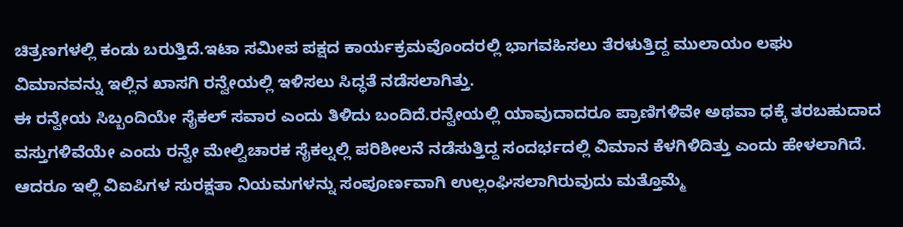ಚಿತ್ರಣಗಳಲ್ಲಿ ಕಂಡು ಬರುತ್ತಿದೆ.ಇಟಾ ಸಮೀಪ ಪಕ್ಷದ ಕಾರ್ಯಕ್ರಮವೊಂದರಲ್ಲಿ ಭಾಗವಹಿಸಲು ತೆರಳುತ್ತಿದ್ದ ಮುಲಾಯಂ ಲಘು ವಿಮಾನವನ್ನು ಇಲ್ಲಿನ ಖಾಸಗಿ ರನ್ವೇಯಲ್ಲಿ ಇಳಿಸಲು ಸಿದ್ಧತೆ ನಡೆಸಲಾಗಿತ್ತು.
ಈ ರನ್ವೇಯ ಸಿಬ್ಬಂದಿಯೇ ಸೈಕಲ್ ಸವಾರ ಎಂದು ತಿಳಿದು ಬಂದಿದೆ.ರನ್ವೇಯಲ್ಲಿ ಯಾವುದಾದರೂ ಪ್ರಾಣಿಗಳಿವೇ ಅಥವಾ ಧಕ್ಕೆ ತರಬಹುದಾದ ವಸ್ತುಗಳಿವೆಯೇ ಎಂದು ರನ್ವೇ ಮೇಲ್ವಿಚಾರಕ ಸೈಕಲ್ನಲ್ಲಿ ಪರಿಶೀಲನೆ ನಡೆಸುತ್ತಿದ್ದ ಸಂದರ್ಭದಲ್ಲಿ ವಿಮಾನ ಕೆಳಗಿಳಿದಿತ್ತು ಎಂದು ಹೇಳಲಾಗಿದೆ. ಆದರೂ ಇಲ್ಲಿ ವಿಐಪಿಗಳ ಸುರಕ್ಷತಾ ನಿಯಮಗಳನ್ನು ಸಂಪೂರ್ಣವಾಗಿ ಉಲ್ಲಂಘಿಸಲಾಗಿರುವುದು ಮತ್ತೊಮ್ಮೆ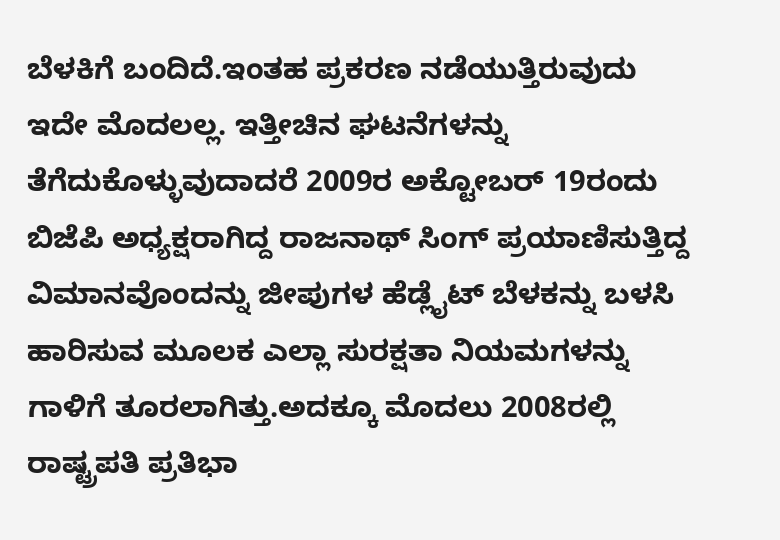ಬೆಳಕಿಗೆ ಬಂದಿದೆ.ಇಂತಹ ಪ್ರಕರಣ ನಡೆಯುತ್ತಿರುವುದು ಇದೇ ಮೊದಲಲ್ಲ. ಇತ್ತೀಚಿನ ಘಟನೆಗಳನ್ನು ತೆಗೆದುಕೊಳ್ಳುವುದಾದರೆ 2009ರ ಅಕ್ಟೋಬರ್ 19ರಂದು ಬಿಜೆಪಿ ಅಧ್ಯಕ್ಷರಾಗಿದ್ದ ರಾಜನಾಥ್ ಸಿಂಗ್ ಪ್ರಯಾಣಿಸುತ್ತಿದ್ದ ವಿಮಾನವೊಂದನ್ನು ಜೀಪುಗಳ ಹೆಡ್ಲೈಟ್ ಬೆಳಕನ್ನು ಬಳಸಿ ಹಾರಿಸುವ ಮೂಲಕ ಎಲ್ಲಾ ಸುರಕ್ಷತಾ ನಿಯಮಗಳನ್ನು ಗಾಳಿಗೆ ತೂರಲಾಗಿತ್ತು.ಅದಕ್ಕೂ ಮೊದಲು 2008ರಲ್ಲಿ ರಾಷ್ಟ್ರಪತಿ ಪ್ರತಿಭಾ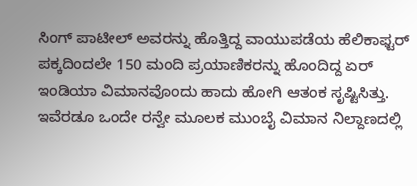ಸಿಂಗ್ ಪಾಟೀಲ್ ಅವರನ್ನು ಹೊತ್ತಿದ್ದ ವಾಯುಪಡೆಯ ಹೆಲಿಕಾಫ್ಟರ್ ಪಕ್ಕದಿಂದಲೇ 150 ಮಂದಿ ಪ್ರಯಾಣಿಕರನ್ನು ಹೊಂದಿದ್ದ ಏರ್ ಇಂಡಿಯಾ ವಿಮಾನವೊಂದು ಹಾದು ಹೋಗಿ ಆತಂಕ ಸೃಷ್ಟಿಸಿತ್ತು. ಇವೆರಡೂ ಒಂದೇ ರನ್ವೇ ಮೂಲಕ ಮುಂಬೈ ವಿಮಾನ ನಿಲ್ದಾಣದಲ್ಲಿ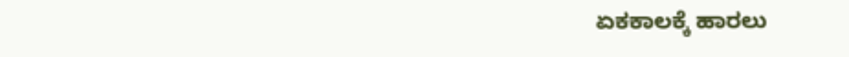ಏಕಕಾಲಕ್ಕೆ ಹಾರಲು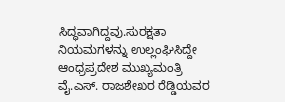ಸಿದ್ಧವಾಗಿದ್ದವು.ಸುರಕ್ಷತಾ ನಿಯಮಗಳನ್ನು ಉಲ್ಲಂಘಿಸಿದ್ದೇ ಆಂಧ್ರಪ್ರದೇಶ ಮುಖ್ಯಮಂತ್ರಿ ವೈ.ಎಸ್. ರಾಜಶೇಖರ ರೆಡ್ಡಿಯವರ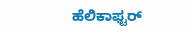ಹೆಲಿಕಾಫ್ಟರ್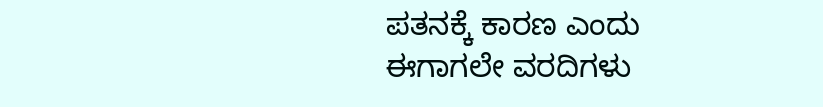ಪತನಕ್ಕೆ ಕಾರಣ ಎಂದು ಈಗಾಗಲೇ ವರದಿಗಳು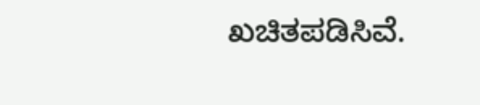ಖಚಿತಪಡಿಸಿವೆ.